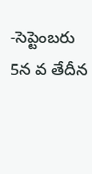-సెప్టెంబరు 5న వ తేదీన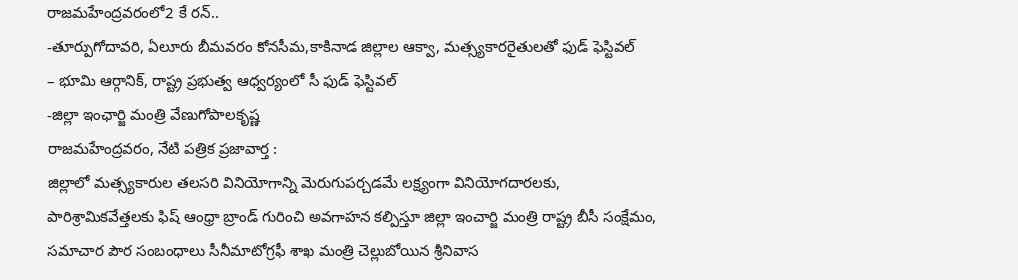రాజమహేంద్రవరంలో2 కే రన్..
-తూర్పుగోదావరి, ఏలూరు బీమవరం కోనసీమ,కాకినాడ జిల్లాల ఆక్వా, మత్స్యకారరైతులతో ఫుడ్ ఫెస్టివల్
– భూమి ఆర్గానిక్, రాష్ట్ర ప్రభుత్వ ఆధ్వర్యంలో సీ ఫుడ్ ఫెస్టివల్
-జిల్లా ఇంఛార్జి మంత్రి వేణుగోపాలకృష్ణ
రాజమహేంద్రవరం, నేటి పత్రిక ప్రజావార్త :
జిల్లాలో మత్స్యకారుల తలసరి వినియోగాన్ని మెరుగుపర్చడమే లక్ష్యంగా వినియోగదారలకు, పారిశ్రామికవేత్తలకు ఫిష్ ఆంధ్రా బ్రాండ్ గురించి అవగాహన కల్పిస్తూ జిల్లా ఇంచార్జి మంత్రి రాష్ట్ర బీసీ సంక్షేమం, సమాచార పౌర సంబంధాలు సీనీమాటోగ్రఫీ శాఖ మంత్రి చెల్లుబోయిన శ్రీనివాస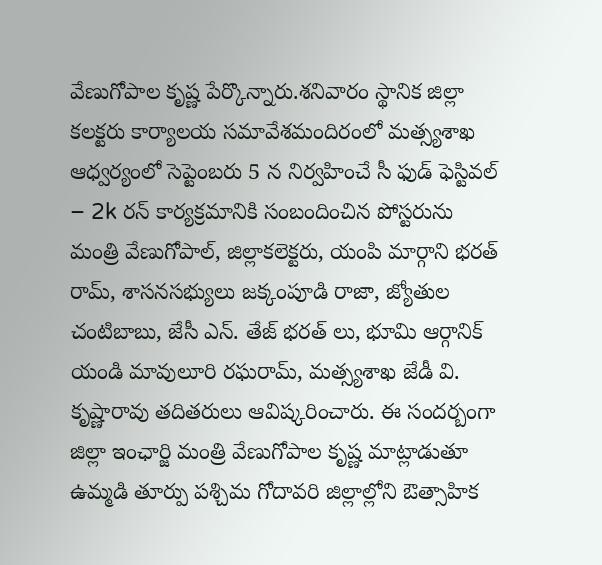వేణుగోపాల కృష్ణ పేర్కొన్నారు.శనివారం స్థానిక జిల్లా కలక్టరు కార్యాలయ సమావేశమందిరంలో మత్స్యశాఖ ఆధ్వర్యంలో సెప్టెంబరు 5 న నిర్వహించే సీ ఫుడ్ ఫెస్టివల్ – 2k రన్ కార్యక్రమానికి సంబందించిన పోస్టరును మంత్రి వేణుగోపాల్, జిల్లాకలెక్టరు, యంపి మార్గాని భరత్ రామ్, శాసనసభ్యులు జక్కంపూడి రాజా, జ్యోతుల చంటిబాబు, జేసీ ఎన్. తేజ్ భరత్ లు, భూమి ఆర్గానిక్ యండి మావులూరి రఘరామ్, మత్స్యశాఖ జేడీ వి. కృష్ణారావు తదితరులు ఆవిష్కరించారు. ఈ సందర్బంగా జిల్లా ఇంఛార్జి మంత్రి వేణుగోపాల కృష్ణ మాట్లాడుతూ ఉమ్మడి తూర్పు పశ్చిమ గోదావరి జిల్లాల్లోని ఔత్సాహిక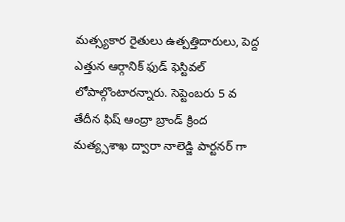మత్స్యకార రైతులు ఉత్పత్తిదారులు, పెద్ద ఎత్తున ఆర్గానిక్ ఫుడ్ ఫెస్టివల్ లోపాల్గొంటారన్నారు. సెప్టెంబరు 5 వ తేదీన ఫిష్ ఆంద్రా బ్రాండ్ క్రింద మత్య్సశాఖ ద్వారా నాలెడ్జి పార్టనర్ గా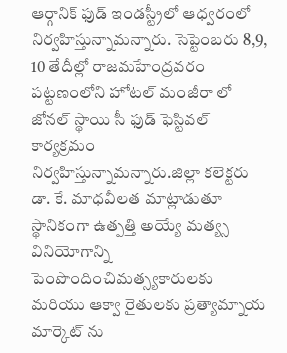ఆర్గానిక్ ఫుడ్ ఇండస్ట్రీలో ఆధ్వరంలో నిర్వహిస్తున్నామన్నారు. సెప్టెంబరు 8,9, 10 తేదీల్లో రాజమహేంద్రవరం పట్టణంలోని హోటల్ మంజీరా లో జోనల్ స్థాయి సీ ఫుడ్ ఫెస్టివల్ కార్యక్రమం నిర్వహిస్తున్నామన్నారు.జిల్లా కలెక్టరు డా. కే. మాధవీలత మాట్లాడుతూ స్థానికంగా ఉత్పత్తి అయ్యే మత్య్స వినియోగాన్ని పెంపొందించిమత్స్యకారులకు మరియు ఆక్వా రైతులకు ప్రత్యామ్నాయ మార్కెట్ ను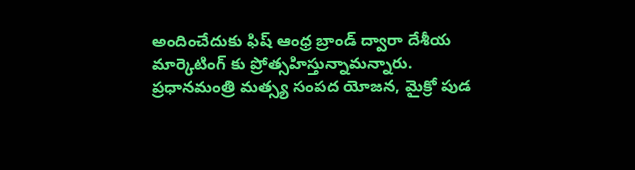అందించేదుకు ఫిష్ ఆంధ్ర బ్రాండ్ ద్వారా దేశీయ మార్కెటింగ్ కు ప్రోత్సహిస్తున్నామన్నారు. ప్రధానమంత్రి మత్స్య సంపద యోజన, మైక్రో పుడ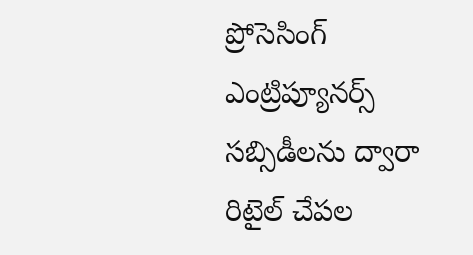ప్రోసెసింగ్ ఎంట్రిప్యూనర్స్ సబ్సిడీలను ద్వారా రిటైల్ చేపల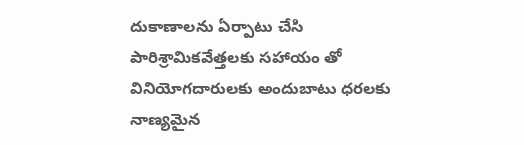దుకాణాలను ఏర్పాటు చేసి పారిశ్రామికవేత్తలకు సహాయం తో వినియోగదారులకు అందుబాటు ధరలకు నాణ్యమైన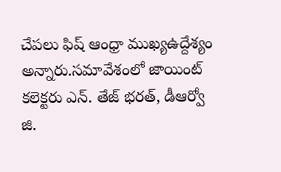చేపలు ఫిష్ ఆంధ్రా ముఖ్యఉద్దేశ్యం అన్నారు.సమావేశంలో జాయింట్ కలెక్టరు ఎన్. తేజ్ భరత్, డీఆర్వో జి.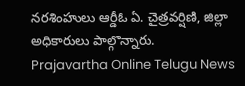నరశింహులు ఆర్డీఓ ఏ. చైత్రవర్షిణి, జిల్లా అధికారులు పాల్గొన్నారు.
Prajavartha Online Telugu News